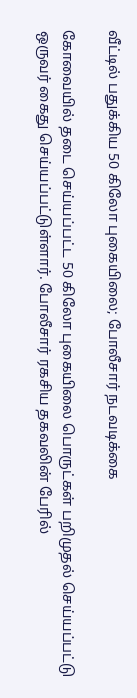வீட்டில் பதுக்கிய 50 கிலோ புகையிலை; போலீசார் நடவடிக்கை

கோவையில் தடை செய்யப்பட்ட 50 கிலோ புகையிலை பொருட்கள் பறிமுதல் செய்யப்பட்டு ஒருவர் கைது செய்யப்பட்டுள்ளார். போலீசார் ரகசிய தகவலின் பேரில்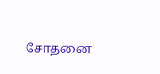சோதனை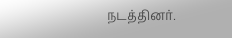நடத்தினர்.